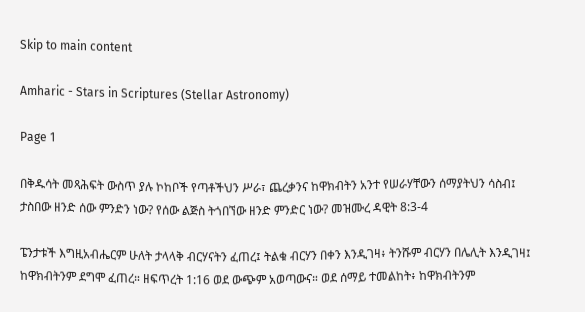Skip to main content

Amharic - Stars in Scriptures (Stellar Astronomy)

Page 1

በቅዱሳት መጻሕፍት ውስጥ ያሉ ኮከቦች የጣቶችህን ሥራ፣ ጨረቃንና ከዋክብትን አንተ የሠራሃቸውን ሰማያትህን ሳስብ፤ ታስበው ዘንድ ሰው ምንድን ነው? የሰው ልጅስ ትጎበኘው ዘንድ ምንድር ነው? መዝሙረ ዳዊት 8:3-4

ፔንታቱች እግዚአብሔርም ሁለት ታላላቅ ብርሃናትን ፈጠረ፤ ትልቁ ብርሃን በቀን እንዲገዛ፥ ትንሹም ብርሃን በሌሊት እንዲገዛ፤ ከዋክብትንም ደግሞ ፈጠረ። ዘፍጥረት 1:16 ወደ ውጭም አወጣውና። ወደ ሰማይ ተመልከት፥ ከዋክብትንም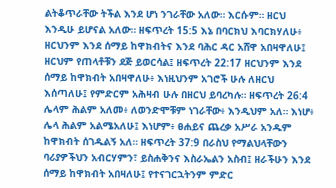ልትቆጥራቸው ትችል እንደ ሆነ ንገራቸው አለው። እርሱም። ዘርህ እንዲሁ ይሆናል አለው። ዘፍጥረት 15:5 እኔ በባርክህ እባርክሃለሁ፥ ዘርህንም እንደ ሰማይ ከዋክብትና እንደ ባሕር ዳር አሸዋ አበዛዋለሁ፤ ዘርህም የጠላቶቹን ደጅ ይወርሳል፤ ዘፍጥረት 22:17 ዘርህንም እንደ ሰማይ ከዋክብት አበዛዋለሁ፥ እነዚህንም አገሮች ሁሉ ለዘርህ እሰጣለሁ፤ የምድርም አሕዛብ ሁሉ በዘርህ ይባረካሉ። ዘፍጥረት 26:4 ሌላም ሕልም አለመ፥ ለወንድሞቹም ነገራቸው፥ እንዲህም አለ። እነሆ፥ ሌላ ሕልም አልሜአለሁ፤ እነሆም፥ ፀሐይና ጨረቃ አሥራ አንዱም ከዋክብት ሰገዱልኝ አለ። ዘፍጥረት 37:9 በራስህ የማልህላቸውን ባሪያዎችህን አብርሃምን፣ ይስሐቅንና እስራኤልን አስብ፤ ዘራችሁን እንደ ሰማይ ከዋክብት አበዛለሁ፤ የተናገርኋትንም ምድር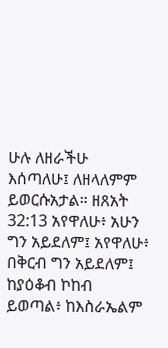ሁሉ ለዘራችሁ እሰጣለሁ፤ ለዘላለምም ይወርሱአታል። ዘጸአት 32:13 አየዋለሁ፥ አሁን ግን አይደለም፤ አየዋለሁ፥ በቅርብ ግን አይደለም፤ ከያዕቆብ ኮከብ ይወጣል፥ ከእስራኤልም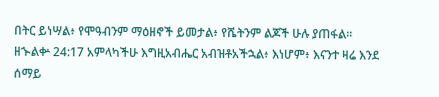በትር ይነሣል፥ የሞዓብንም ማዕዘኖች ይመታል፥ የሼትንም ልጆች ሁሉ ያጠፋል። ዘኍልቍ 24:17 አምላካችሁ እግዚአብሔር አብዝቶአችኋል፥ እነሆም፥ እናንተ ዛሬ እንደ ሰማይ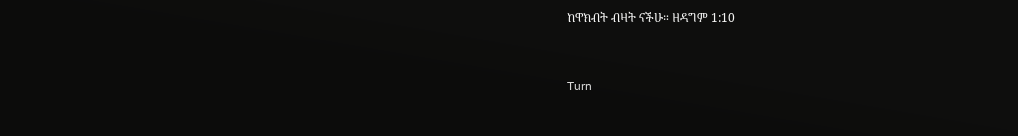ከዋክብት ብዛት ናችሁ። ዘዳግም 1:10


Turn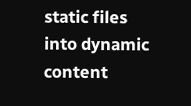static files into dynamic content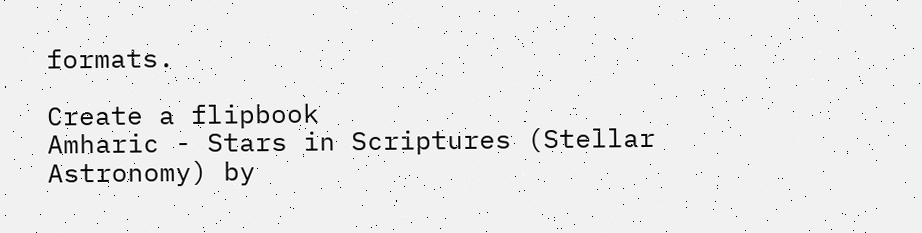formats.

Create a flipbook
Amharic - Stars in Scriptures (Stellar Astronomy) by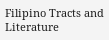Filipino Tracts and Literature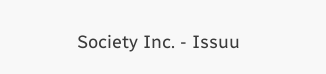Society Inc. - Issuu